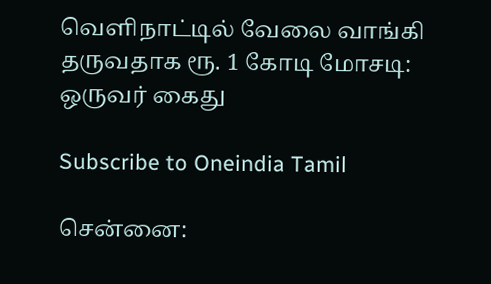வெளிநாட்டில் வேலை வாங்கி தருவதாக ரூ. 1 கோடி மோசடி: ஒருவர் கைது

Subscribe to Oneindia Tamil

சென்னை: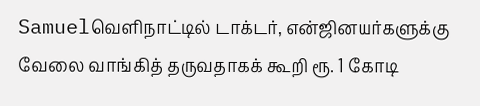Samuelவெளிநாட்டில் டாக்டர், என்ஜினயர்களுக்கு வேலை வாங்கித் தருவதாகக் கூறி ரூ. 1 கோடி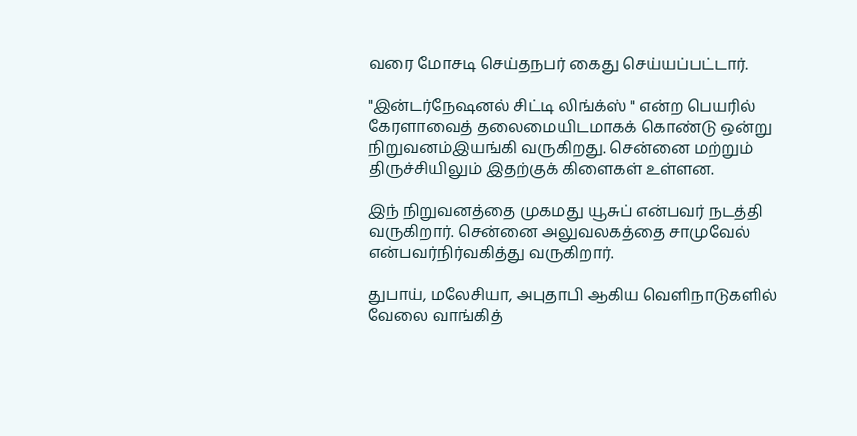வரை மோசடி செய்தநபர் கைது செய்யப்பட்டார்.

"இன்டர்நேஷனல் சிட்டி லிங்க்ஸ் " என்ற பெயரில் கேரளாவைத் தலைமையிடமாகக் கொண்டு ஒன்று நிறுவனம்இயங்கி வருகிறது. சென்னை மற்றும் திருச்சியிலும் இதற்குக் கிளைகள் உள்ளன.

இந் நிறுவனத்தை முகமது யூசுப் என்பவர் நடத்தி வருகிறார். சென்னை அலுவலகத்தை சாமுவேல் என்பவர்நிர்வகித்து வருகிறார்.

துபாய், மலேசியா, அபுதாபி ஆகிய வெளிநாடுகளில் வேலை வாங்கித்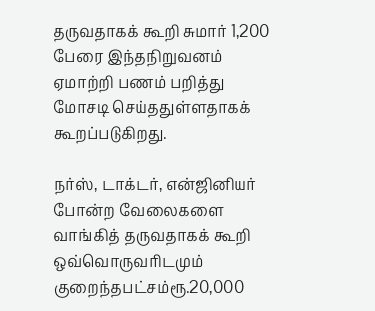தருவதாகக் கூறி சுமார் 1,200 பேரை இந்தநிறுவனம் ஏமாற்றி பணம் பறித்து மோசடி செய்ததுள்ளதாகக் கூறப்படுகிறது.

நர்ஸ், டாக்டர், என்ஜினியர் போன்ற வேலைகளை வாங்கித் தருவதாகக் கூறி ஒவ்வொருவரிடமும் குறைந்தபட்சம்ரூ.20,000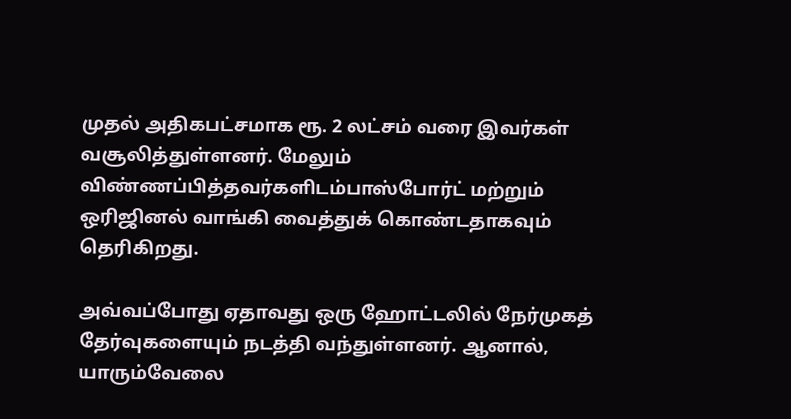முதல் அதிகபட்சமாக ரூ. 2 லட்சம் வரை இவர்கள் வசூலித்துள்ளனர். மேலும் விண்ணப்பித்தவர்களிடம்பாஸ்போர்ட் மற்றும் ஒரிஜினல் வாங்கி வைத்துக் கொண்டதாகவும் தெரிகிறது.

அவ்வப்போது ஏதாவது ஒரு ஹோட்டலில் நேர்முகத் தேர்வுகளையும் நடத்தி வந்துள்ளனர். ஆனால், யாரும்வேலை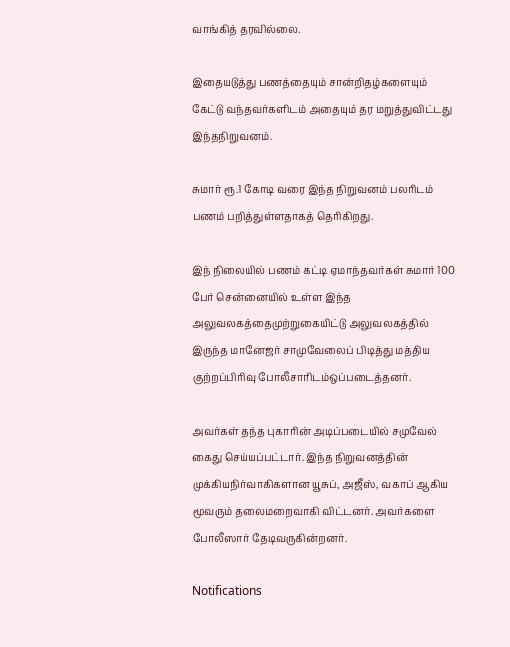வாங்கித் தரவில்லை.

இதையடுத்து பணத்தையும் சான்றிதழ்களையும் கேட்டு வந்தவர்களிடம் அதையும் தர மறுத்துவிட்டது இந்தநிறுவனம்.

சுமார் ரூ.1 கோடி வரை இந்த நிறுவனம் பலரிடம் பணம் பறித்துள்ளதாகத் தெரிகிறது.

இந் நிலையில் பணம் கட்டி ஏமாந்தவர்கள் சுமார் 100 பேர் சென்னையில் உள்ள இந்த அலுவலகத்தைமுற்றுகையிட்டு அலுவலகத்தில் இருந்த மானேஜர் சாமுவேலைப் பிடித்து மத்திய குற்றப்பிரிவு போலீசாரிடம்ஒப்படைத்தனர்.

அவர்கள் தந்த புகாரின் அடிப்படையில் சமுவேல் கைது செய்யப்பட்டார். இந்த நிறுவனத்தின் முக்கியநிர்வாகிகளான யூசுப், அஜீஸ், வகாப் ஆகிய மூவரும் தலைமறைவாகி விட்டனர். அவர்களை போலீஸார் தேடிவருகின்றனர்.

Notifications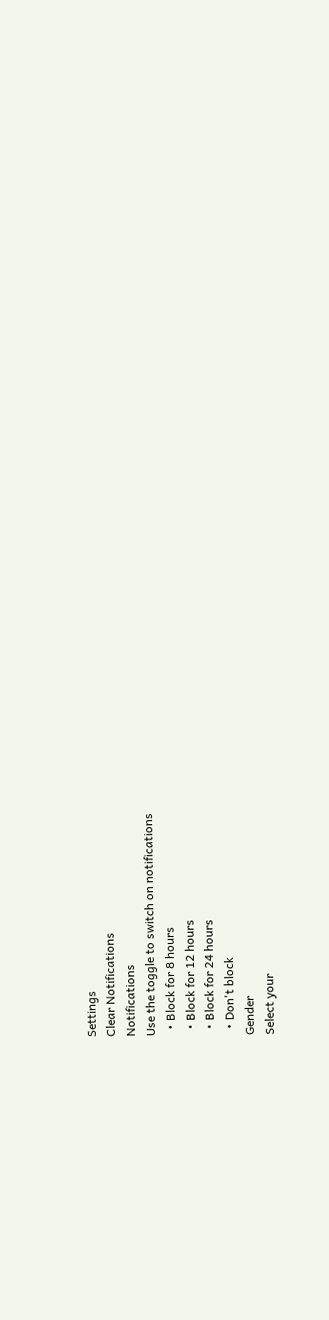Settings
Clear Notifications
Notifications
Use the toggle to switch on notifications
  • Block for 8 hours
  • Block for 12 hours
  • Block for 24 hours
  • Don't block
Gender
Select your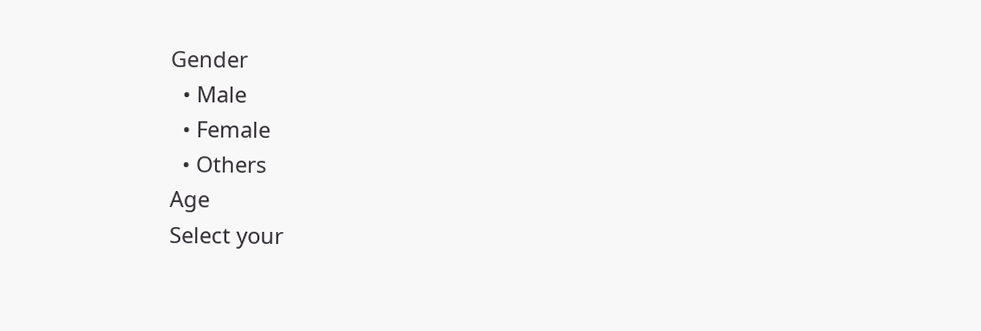Gender
  • Male
  • Female
  • Others
Age
Select your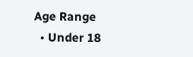Age Range
  • Under 18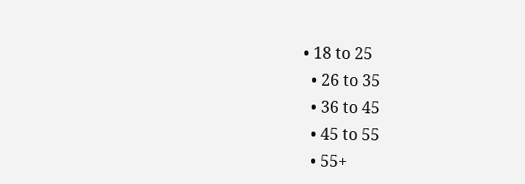• 18 to 25
  • 26 to 35
  • 36 to 45
  • 45 to 55
  • 55+